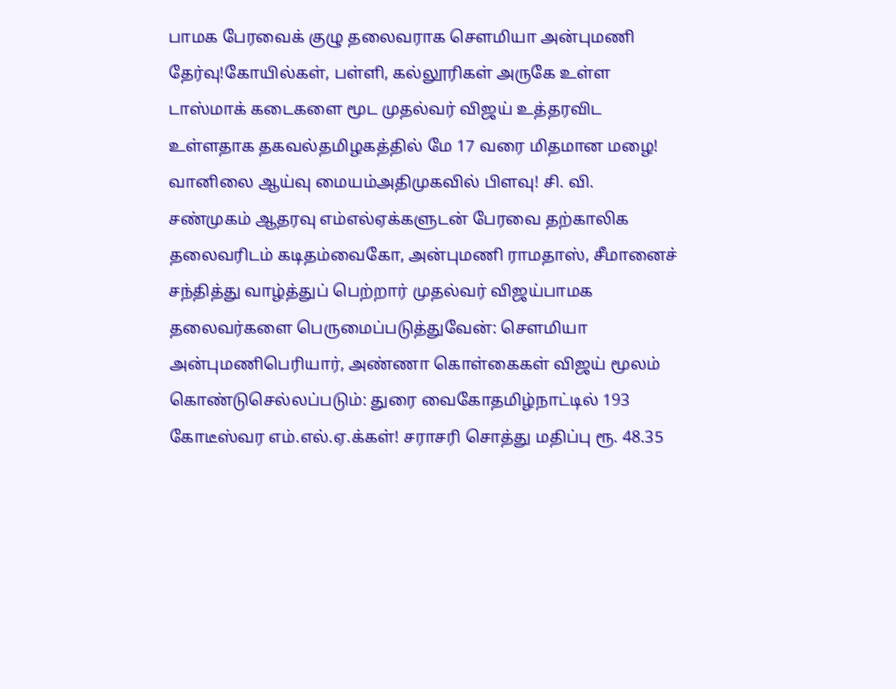பாமக பேரவைக் குழு தலைவராக செளமியா அன்புமணி தேர்வு!கோயில்கள், பள்ளி, கல்லூரிகள் அருகே உள்ள டாஸ்மாக் கடைகளை மூட முதல்வர் விஜய் உத்தரவிட உள்ளதாக தகவல்தமிழகத்தில் மே 17 வரை மிதமான மழை! வானிலை ஆய்வு மையம்அதிமுகவில் பிளவு! சி. வி. சண்முகம் ஆதரவு எம்எல்ஏக்களுடன் பேரவை தற்காலிக தலைவரிடம் கடிதம்வைகோ, அன்புமணி ராமதாஸ், சீமானைச் சந்தித்து வாழ்த்துப் பெற்றார் முதல்வர் விஜய்பாமக தலைவர்களை பெருமைப்படுத்துவேன்: செளமியா அன்புமணிபெரியார், அண்ணா கொள்கைகள் விஜய் மூலம் கொண்டுசெல்லப்படும்: துரை வைகோதமிழ்நாட்டில் 193 கோடீஸ்வர எம்.எல்.ஏ.க்கள்! சராசரி சொத்து மதிப்பு ரூ. 48.35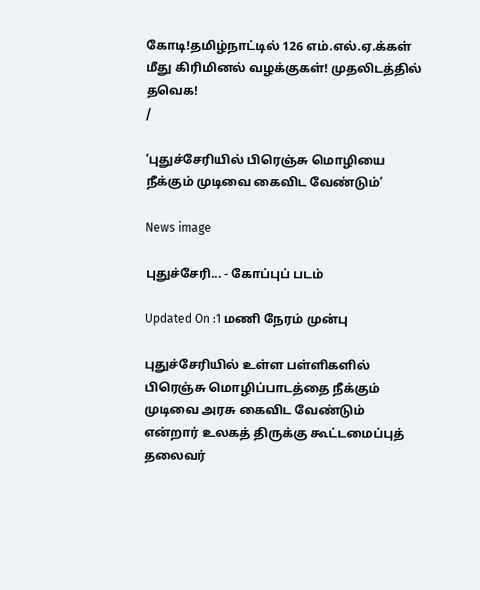கோடி!தமிழ்நாட்டில் 126 எம்.எல்.ஏ.க்கள் மீது கிரிமினல் வழக்குகள்! முதலிடத்தில் தவெக!
/

‘புதுச்சேரியில் பிரெஞ்சு மொழியை நீக்கும் முடிவை கைவிட வேண்டும்’

News image

புதுச்சேரி... - கோப்புப் படம்

Updated On :1 மணி நேரம் முன்பு

புதுச்சேரியில் உள்ள பள்ளிகளில் பிரெஞ்சு மொழிப்பாடத்தை நீக்கும் முடிவை அரசு கைவிட வேண்டும் என்றார் உலகத் திருக்கு கூட்டமைப்புத் தலைவர்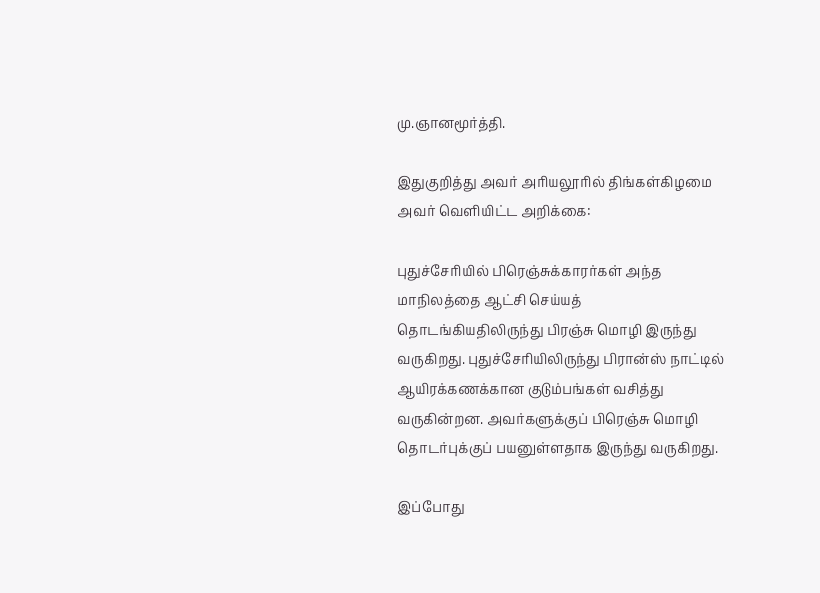மு.ஞானமூர்த்தி.

இதுகுறித்து அவர் அரியலூரில் திங்கள்கிழமை அவர் வெளியிட்ட அறிக்கை:

புதுச்சேரியில் பிரெஞ்சுக்காரர்கள் அந்த மாநிலத்தை ஆட்சி செய்யத் தொடங்கியதிலிருந்து பிரஞ்சு மொழி இருந்து வருகிறது. புதுச்சேரியிலிருந்து பிரான்ஸ் நாட்டில் ஆயிரக்கணக்கான குடும்பங்கள் வசித்து வருகின்றன. அவர்களுக்குப் பிரெஞ்சு மொழி தொடர்புக்குப் பயனுள்ளதாக இருந்து வருகிறது.

இப்போது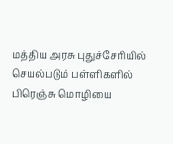மத்திய அரசு புதுச்சேரியில் செயல்படும் பள்ளிகளில் பிரெஞ்சு மொழியை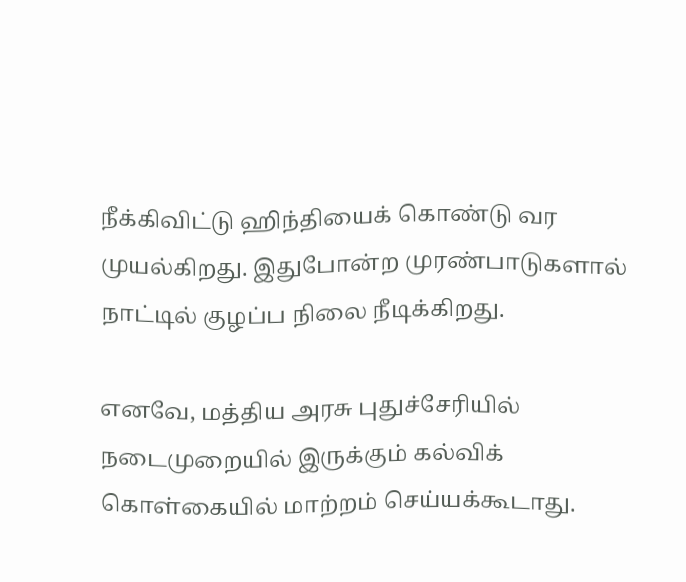நீக்கிவிட்டு ஹிந்தியைக் கொண்டு வர முயல்கிறது. இதுபோன்ற முரண்பாடுகளால் நாட்டில் குழப்ப நிலை நீடிக்கிறது.

எனவே, மத்திய அரசு புதுச்சேரியில் நடைமுறையில் இருக்கும் கல்விக் கொள்கையில் மாற்றம் செய்யக்கூடாது.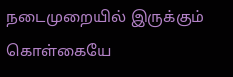நடைமுறையில் இருக்கும் கொள்கையே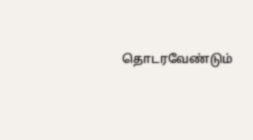தொடரவேண்டும்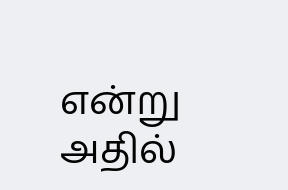என்று அதில்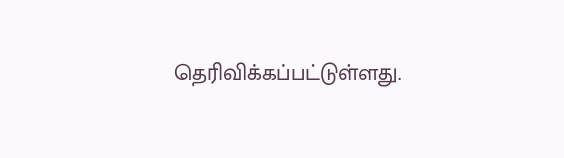தெரிவிக்கப்பட்டுள்ளது.